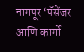नागपूर ‘पॅसेंजर आणि कार्गो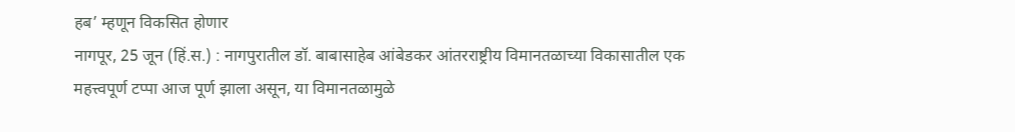हब’ म्हणून विकसित होणार
नागपूर, 25 जून (हिं.स.) : नागपुरातील डॉ. बाबासाहेब आंबेडकर आंतरराष्ट्रीय विमानतळाच्या विकासातील एक महत्त्वपूर्ण टप्पा आज पूर्ण झाला असून, या विमानतळामुळे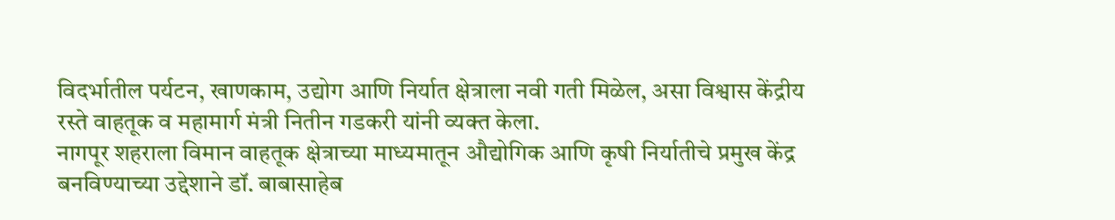विदर्भातील पर्यटन, खाणकाम, उद्योग आणि निर्यात क्षेत्राला नवी गती मिळेल, असा विश्वास केंद्रीय रस्ते वाहतूक व महामार्ग मंत्री नितीन गडकरी यांनी व्यक्त केला.
नागपूर शहराला विमान वाहतूक क्षेत्राच्या माध्यमातून औद्योगिक आणि कृषी निर्यातीचे प्रमुख केंद्र बनविण्याच्या उद्देशाने डॉ. बाबासाहेब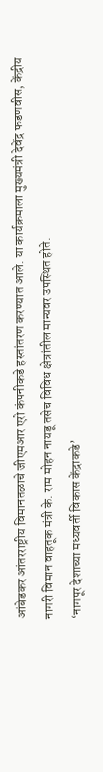आंबेडकर आंतरराष्ट्रीय विमानतळाचे जीएमआर एरो कंपनीकडे हस्तांतरण करण्यात आले. या कार्यक्रमाला मुख्यमंत्री देवेंद्र फडणवीस, केंद्रीय नागरी विमान वाहतूक मंत्री के. राम मोहन नायडू तसेच विविध क्षेत्रांतील मान्यवर उपस्थित होते.
‘नागपूर देशाच्या मध्यवर्ती विकास केंद्राकडे’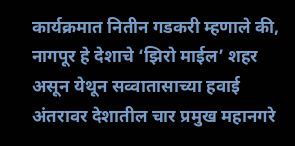कार्यक्रमात नितीन गडकरी म्हणाले की, नागपूर हे देशाचे ‘झिरो माईल’ शहर असून येथून सव्वातासाच्या हवाई अंतरावर देशातील चार प्रमुख महानगरे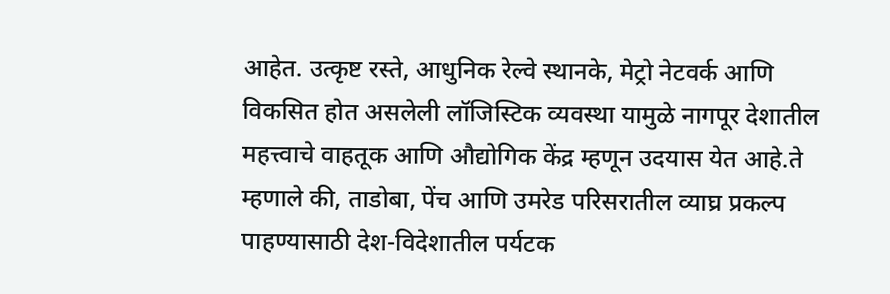आहेत. उत्कृष्ट रस्ते, आधुनिक रेल्वे स्थानके, मेट्रो नेटवर्क आणि विकसित होत असलेली लॉजिस्टिक व्यवस्था यामुळे नागपूर देशातील महत्त्वाचे वाहतूक आणि औद्योगिक केंद्र म्हणून उदयास येत आहे.ते म्हणाले की, ताडोबा, पेंच आणि उमरेड परिसरातील व्याघ्र प्रकल्प पाहण्यासाठी देश-विदेशातील पर्यटक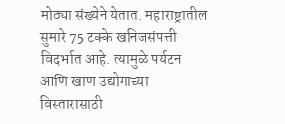मोठ्या संख्येने येतात. महाराष्ट्रातील सुमारे 75 टक्के खनिजसंपत्ती विदर्भात आहे. त्यामुळे पर्यटन आणि खाण उद्योगाच्या विस्तारासाठी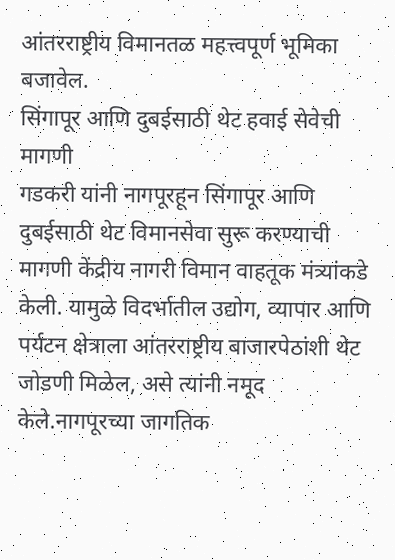आंतरराष्ट्रीय विमानतळ महत्त्वपूर्ण भूमिका बजावेल.
सिंगापूर आणि दुबईसाठी थेट हवाई सेवेची मागणी
गडकरी यांनी नागपूरहून सिंगापूर आणि दुबईसाठी थेट विमानसेवा सुरू करण्याची मागणी केंद्रीय नागरी विमान वाहतूक मंत्र्यांकडे केली. यामुळे विदर्भातील उद्योग, व्यापार आणि पर्यटन क्षेत्राला आंतरराष्ट्रीय बाजारपेठांशी थेट जोडणी मिळेल, असे त्यांनी नमूद केले.नागपूरच्या जागतिक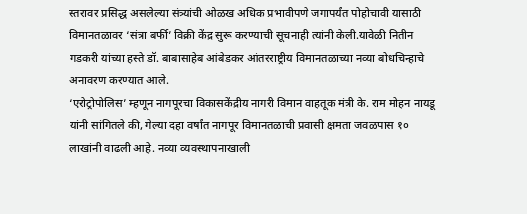स्तरावर प्रसिद्ध असलेल्या संत्र्यांची ओळख अधिक प्रभावीपणे जगापर्यंत पोहोचावी यासाठी विमानतळावर ‘संत्रा बर्फी’ विक्री केंद्र सुरू करण्याची सूचनाही त्यांनी केली.यावेळी नितीन गडकरी यांच्या हस्ते डॉ. बाबासाहेब आंबेडकर आंतरराष्ट्रीय विमानतळाच्या नव्या बोधचिन्हाचे अनावरण करण्यात आले.
‘एरोट्रोपोलिस’ म्हणून नागपूरचा विकासकेंद्रीय नागरी विमान वाहतूक मंत्री के. राम मोहन नायडू यांनी सांगितले की, गेल्या दहा वर्षांत नागपूर विमानतळाची प्रवासी क्षमता जवळपास १० लाखांनी वाढली आहे. नव्या व्यवस्थापनाखाली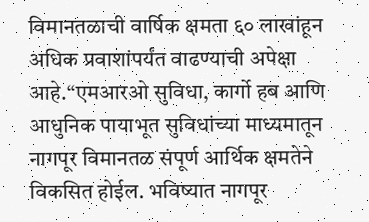विमानतळाची वार्षिक क्षमता ६० लाखांहून अधिक प्रवाशांपर्यंत वाढण्याची अपेक्षा आहे.“एमआरओ सुविधा, कार्गो हब आणि आधुनिक पायाभूत सुविधांच्या माध्यमातून नागपूर विमानतळ संपूर्ण आर्थिक क्षमतेने विकसित होईल. भविष्यात नागपूर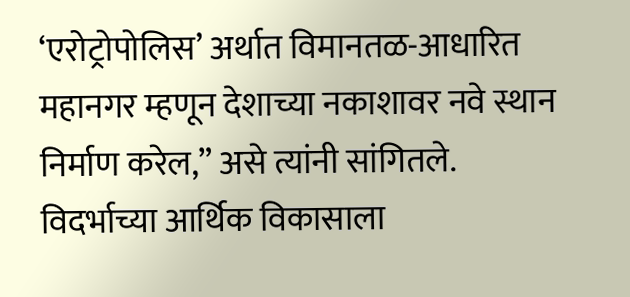‘एरोट्रोपोलिस’ अर्थात विमानतळ-आधारित महानगर म्हणून देशाच्या नकाशावर नवे स्थान निर्माण करेल,” असे त्यांनी सांगितले.
विदर्भाच्या आर्थिक विकासाला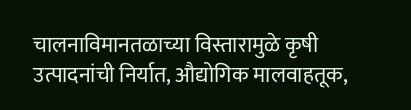चालनाविमानतळाच्या विस्तारामुळे कृषी उत्पादनांची निर्यात, औद्योगिक मालवाहतूक,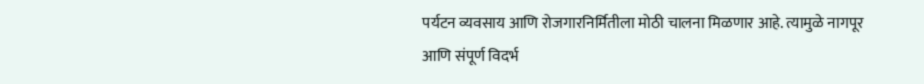पर्यटन व्यवसाय आणि रोजगारनिर्मितीला मोठी चालना मिळणार आहे. त्यामुळे नागपूर आणि संपूर्ण विदर्भ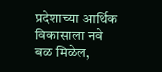प्रदेशाच्या आर्थिक विकासाला नवे बळ मिळेल,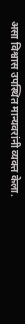असा विश्वास उपस्थित मान्यवरांनी व्यक्त केला.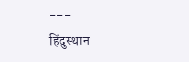---
हिंदुस्थान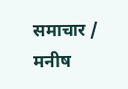समाचार / मनीष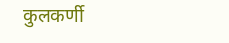कुलकर्णी